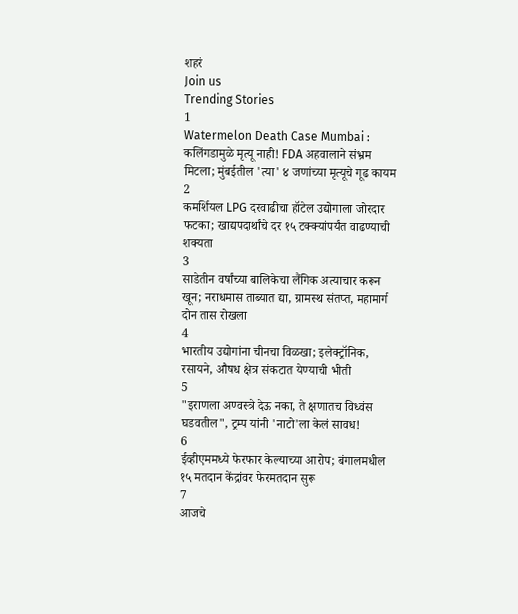शहरं
Join us
Trending Stories
1
Watermelon Death Case Mumbai : कलिंगडामुळे मृत्यू नाही! FDA अहवालाने संभ्रम मिटला; मुंबईतील 'त्या' ४ जणांच्या मृत्यूचे गूढ कायम
2
कमर्शियल LPG दरवाढीचा हॉटेल उद्योगाला जोरदार फटका; खाद्यपदार्थांचे दर १५ टक्क्यांपर्यंत वाढण्याची शक्यता
3
साडेतीन वर्षांच्या बालिकेचा लैंगिक अत्याचार करून खून; नराधमास ताब्यात द्या, ग्रामस्थ संतप्त, महामार्ग दोन तास रोखला
4
भारतीय उद्योगांना चीनचा विळखा; इलेक्ट्रॉनिक, रसायने, औषध क्षेत्र संकटात येण्याची भीती
5
"इराणला अण्वस्त्रे देऊ नका, ते क्षणातच विध्वंस घडवतील", ट्रम्प यांनी 'नाटो'ला केलं सावध!
6
ईव्हीएममध्ये फेरफार केल्याच्या आरोप; बंगालमधील १५ मतदान केंद्रांवर फेरमतदान सुरू
7
आजचे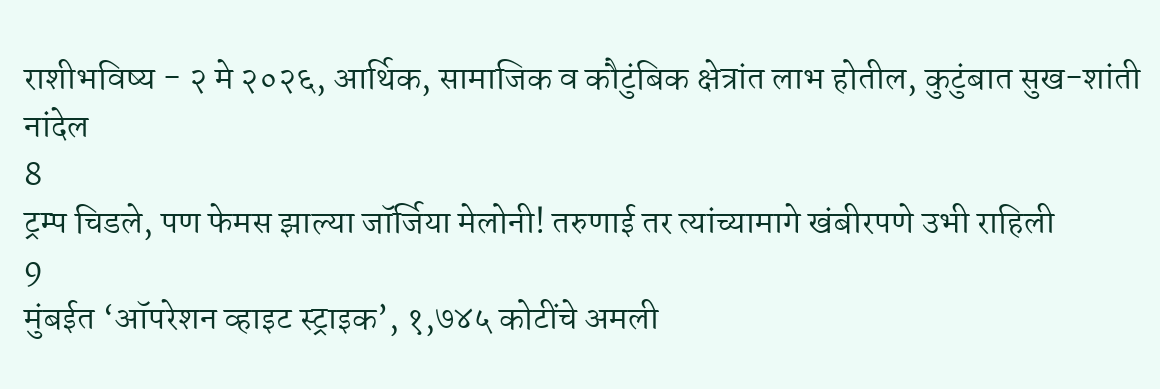राशीभविष्य - २ मे २०२६, आर्थिक, सामाजिक व कौटुंबिक क्षेत्रांत लाभ होतील, कुटुंबात सुख-शांती नांदेल
8
ट्रम्प चिडले, पण फेमस झाल्या जॉर्जिया मेलोनी! तरुणाई तर त्यांच्यामागे खंबीरपणे उभी राहिली
9
मुंबईत ‘ऑपरेशन व्हाइट स्ट्राइक’, १,७४५ कोटींचे अमली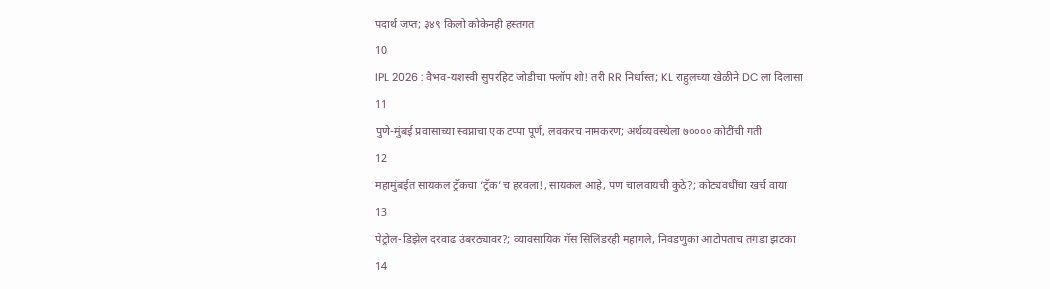पदार्थ जप्त; ३४९ किलो कोकेनही हस्तगत
10
IPL 2026 : वैभव-यशस्वी सुपरहिट जोडीचा फ्लॉप शो! तरी RR निर्धास्त; KL राहुलच्या खेळीने DC ला दिलासा
11
पुणे-मुंबई प्रवासाच्या स्वप्नाचा एक टप्पा पूर्ण, लवकरच नामकरण; अर्थव्यवस्थेला ७०००० कोटींची गती
12
महामुंबईत सायकल ट्रॅकचा ‘ट्रॅक’च हरवला!, सायकल आहे, पण चालवायची कुठे?; कोट्यवधींचा खर्च वाया
13
पेट्रोल-डिझेल दरवाढ उंबरठ्यावर?; व्यावसायिक गॅस सिलिंडरही महागले, निवडणुका आटोपताच तगडा झटका
14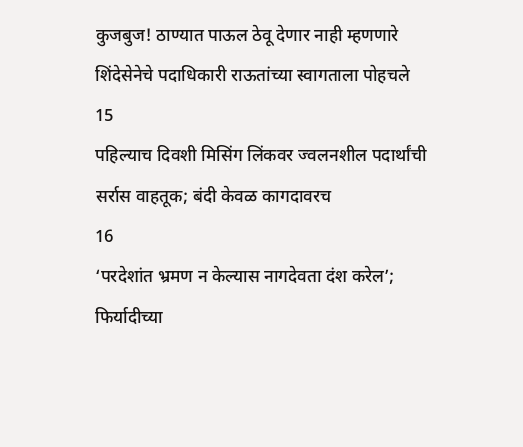कुजबुज! ठाण्यात पाऊल ठेवू देणार नाही म्हणणारे शिंदेसेनेचे पदाधिकारी राऊतांच्या स्वागताला पोहचले
15
पहिल्याच दिवशी मिसिंग लिंकवर ज्वलनशील पदार्थांची सर्रास वाहतूक; बंदी केवळ कागदावरच
16
‘परदेशांत भ्रमण न केल्यास नागदेवता दंश करेल’; फिर्यादीच्या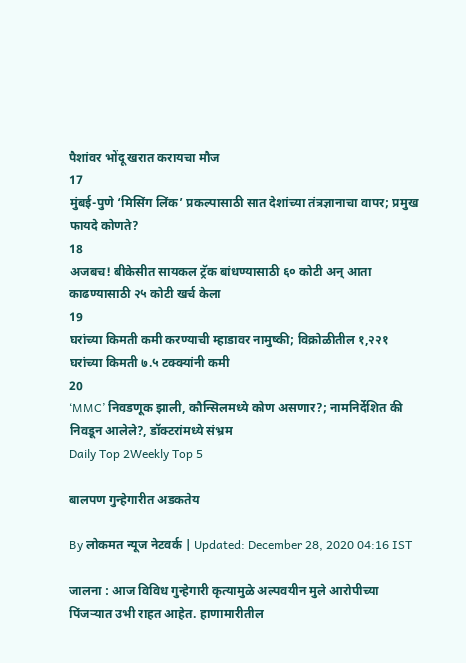पैशांवर भोंदू खरात करायचा मौज
17
मुंबई-पुणे ‘मिसिंग लिंक’ प्रकल्पासाठी सात देशांच्या तंत्रज्ञानाचा वापर; प्रमुख फायदे कोणते?
18
अजबच! बीकेसीत सायकल ट्रॅक बांधण्यासाठी ६० कोटी अन् आता काढण्यासाठी २५ कोटी खर्च केला
19
घरांच्या किमती कमी करण्याची म्हाडावर नामुष्की; विक्रोळीतील १,२२१ घरांच्या किमती ७.५ टक्क्यांनी कमी
20
‘MMC’ निवडणूक झाली, कौन्सिलमध्ये कोण असणार?; नामनिर्देशित की निवडून आलेले?, डॉक्टरांमध्ये संभ्रम
Daily Top 2Weekly Top 5

बालपण गुन्हेगारीत अडकतेय

By लोकमत न्यूज नेटवर्क | Updated: December 28, 2020 04:16 IST

जालना : आज विविध गुन्हेगारी कृत्यामुळे अल्पवयीन मुले आरोपीच्या पिंजऱ्यात उभी राहत आहेत. हाणामारीतील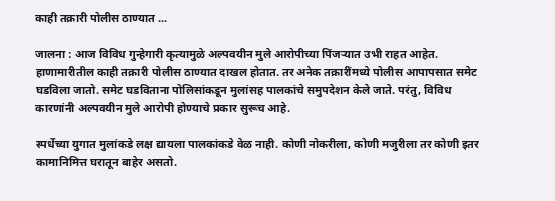काही तक्रारी पोलीस ठाण्यात ...

जालना : आज विविध गुन्हेगारी कृत्यामुळे अल्पवयीन मुले आरोपीच्या पिंजऱ्यात उभी राहत आहेत. हाणामारीतील काही तक्रारी पोलीस ठाण्यात दाखल होतात. तर अनेक तक्रारींमध्ये पोलीस आपापसात समेट घडविला जातो. समेट घडविताना पोलिसांकडून मुलांसह पालकांचे समुपदेशन केले जाते. परंतु, विविध कारणांनी अल्पवयीन मुले आरोपी होण्याचे प्रकार सुरूच आहे.

स्पर्धेच्या युगात मुलांकडे लक्ष द्यायला पालकांकडे वेळ नाही. कोणी नोकरीला, कोणी मजुरीला तर कोणी इतर कामानिमित्त घरातून बाहेर असतो.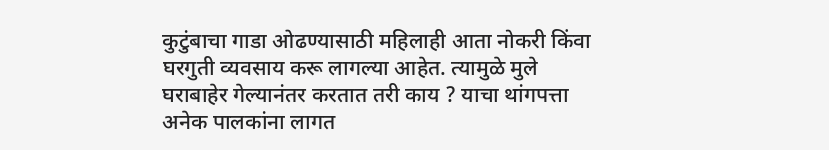कुटुंबाचा गाडा ओढण्यासाठी महिलाही आता नोकरी किंवा घरगुती व्यवसाय करू लागल्या आहेत. त्यामुळे मुले घराबाहेर गेल्यानंतर करतात तरी काय ? याचा थांगपत्ता अनेक पालकांना लागत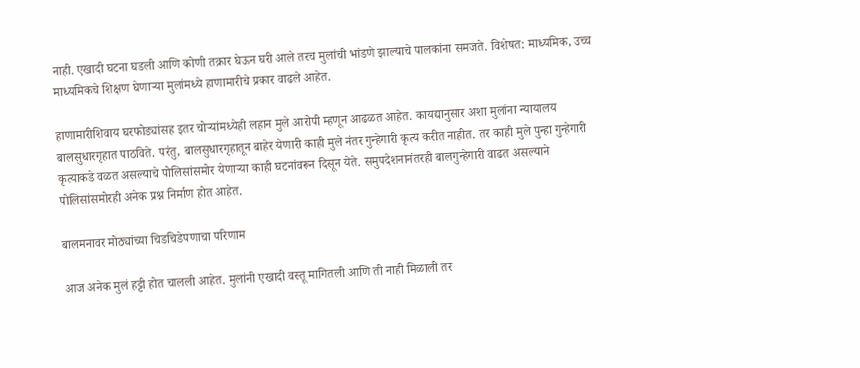नाही. एखादी घटना घडली आणि कोणी तक्रार घेऊन घरी आले तरच मुलांची भांडणे झाल्याचे पालकांना समजते. विशेषत: माध्यमिक, उच्च माध्यमिकचे शिक्षण घेणाऱ्या मुलांमध्ये हाणामारीचे प्रकार वाढले आहेत.

हाणामारीशिवाय घरफोड्यांसह इतर चोऱ्यांमध्येही लहान मुले आरोपी म्हणून आढळत आहेत. कायद्यानुसार अशा मुलांना न्यायालय बालसुधारगृहात पाठविते. परंतु, बालसुधारगृहातून बाहेर येणारी काही मुले नंतर गुन्हेगारी कृत्य करीत नाहीत. तर काही मुले पुन्हा गुन्हेगारी कृत्याकडे वळत असल्याचे पोलिसांसमोर येणाऱ्या काही घटनांवरून दिसून येते. समुपदेशनानंतरही बालगुन्हेगारी वाढत असल्याने पोलिसांसमोरही अनेक प्रश्न निर्माण होत आहेत.

बालमनावर मोठ्यांच्या चिडचिडेपणाचा परिणाम

आज अनेक मुलं हट्टी होत चालली आहेत. मुलांनी एखादी वस्तू मागितली आणि ती नाही मिळाली तर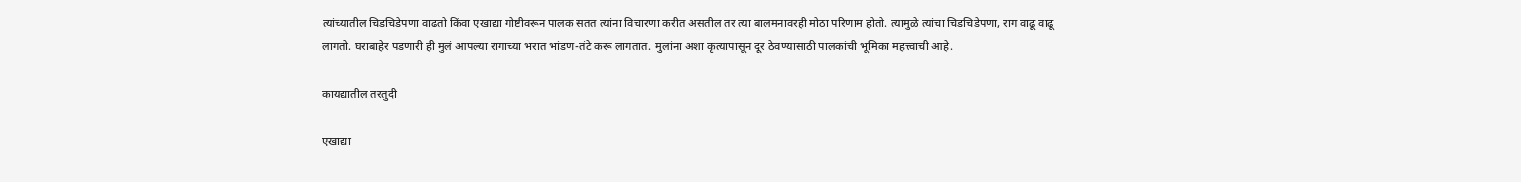त्यांच्यातील चिडचिडेपणा वाढतो किंवा एखाद्या गोष्टीवरून पालक सतत त्यांना विचारणा करीत असतील तर त्या बालमनावरही मोठा परिणाम होतो. त्यामुळे त्यांचा चिडचिडेपणा, राग वाढू वाढू लागतो. घराबाहेर पडणारी ही मुलं आपल्या रागाच्या भरात भांडण-तंटे करू लागतात. मुलांना अशा कृत्यापासून दूर ठेवण्यासाठी पालकांची भूमिका महत्त्वाची आहे.

कायद्यातील तरतुदी

एखाद्या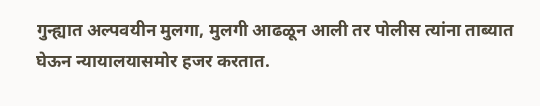गुन्ह्यात अल्पवयीन मुलगा, मुलगी आढळून आली तर पोलीस त्यांना ताब्यात घेऊन न्यायालयासमोर हजर करतात.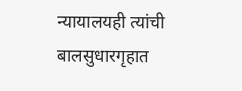न्यायालयही त्यांची बालसुधारगृहात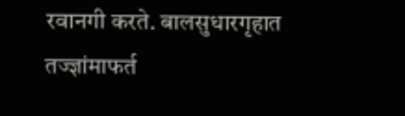रवानगी करते. बालसुधारगृहात तज्ज्ञांमाफर्त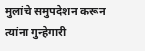मुलांचे समुपदेशन करून त्यांना गुन्हेगारी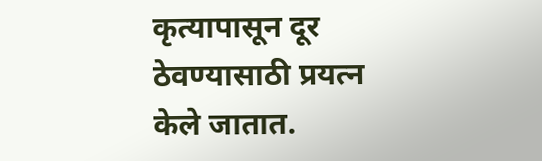कृत्यापासून दूर ठेवण्यासाठी प्रयत्न केले जातात.